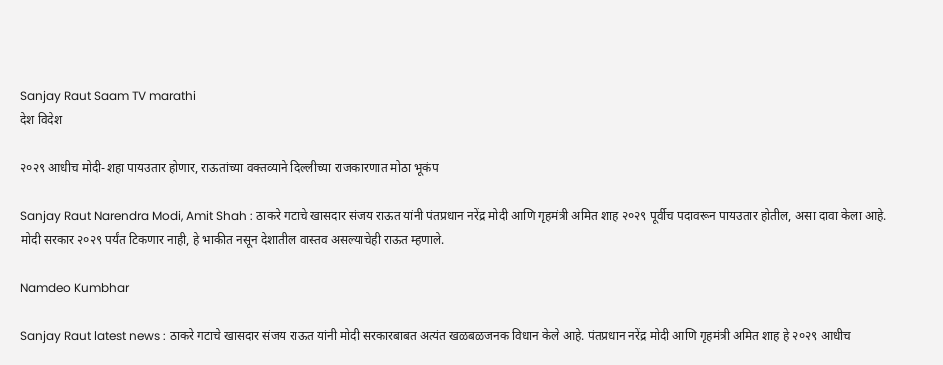Sanjay Raut Saam TV marathi
देश विदेश

२०२९ आधीच मोदी-शहा पायउतार होणार, राऊतांच्या वक्तव्याने दिल्लीच्या राजकारणात मोठा भूकंप

Sanjay Raut Narendra Modi, Amit Shah : ठाकरे गटाचे खासदार संजय राऊत यांनी पंतप्रधान नरेंद्र मोदी आणि गृहमंत्री अमित शाह २०२९ पूर्वीच पदावरून पायउतार होतील, असा दावा केला आहे. मोदी सरकार २०२९ पर्यंत टिकणार नाही, हे भाकीत नसून देशातील वास्तव असल्याचेही राऊत म्हणाले.

Namdeo Kumbhar

Sanjay Raut latest news : ठाकरे गटाचे खासदार संजय राऊत यांनी मोदी सरकारबाबत अत्यंत खळबळजनक विधान केले आहे. पंतप्रधान नरेंद्र मोदी आणि गृहमंत्री अमित शाह हे २०२९ आधीच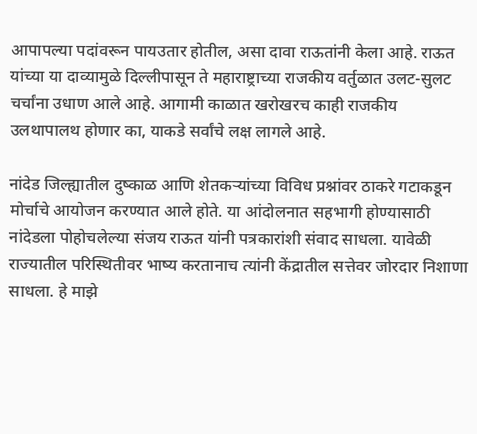आपापल्या पदांवरून पायउतार होतील, असा दावा राऊतांनी केला आहे. राऊत यांच्या या दाव्यामुळे दिल्लीपासून ते महाराष्ट्राच्या राजकीय वर्तुळात उलट-सुलट चर्चांना उधाण आले आहे. आगामी काळात खरोखरच काही राजकीय उलथापालथ होणार का, याकडे सर्वांचे लक्ष लागले आहे.

नांदेड जिल्ह्यातील दुष्काळ आणि शेतकऱ्यांच्या विविध प्रश्नांवर ठाकरे गटाकडून मोर्चाचे आयोजन करण्यात आले होते. या आंदोलनात सहभागी होण्यासाठी नांदेडला पोहोचलेल्या संजय राऊत यांनी पत्रकारांशी संवाद साधला. यावेळी राज्यातील परिस्थितीवर भाष्य करतानाच त्यांनी केंद्रातील सत्तेवर जोरदार निशाणा साधला. हे माझे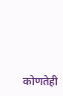कोणतेही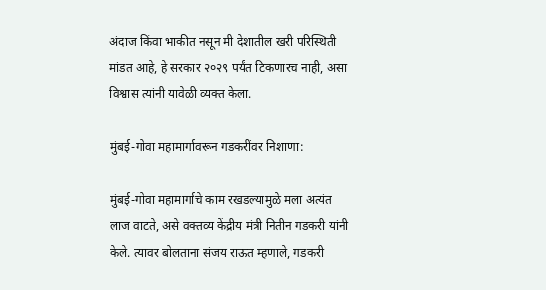अंदाज किंवा भाकीत नसून मी देशातील खरी परिस्थिती मांडत आहे, हे सरकार २०२९ पर्यंत टिकणारच नाही, असा विश्वास त्यांनी यावेळी व्यक्त केला.

मुंबई-गोवा महामार्गावरून गडकरींवर निशाणा:

मुंबई-गोवा महामार्गाचे काम रखडल्यामुळे मला अत्यंत लाज वाटते, असे वक्तव्य केंद्रीय मंत्री नितीन गडकरी यांनी केले. त्यावर बोलताना संजय राऊत म्हणाले, गडकरी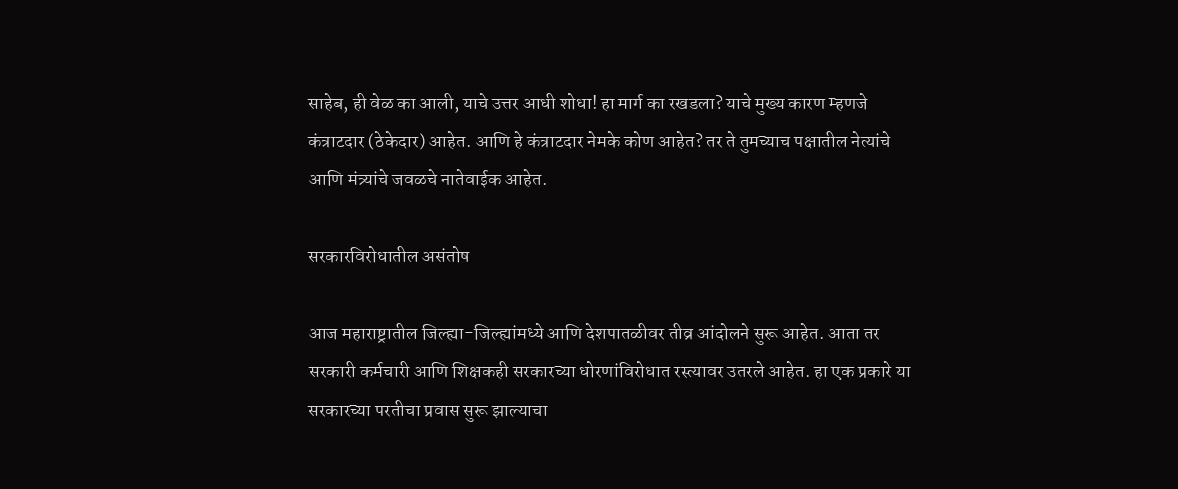साहेब, ही वेळ का आली, याचे उत्तर आधी शोधा! हा मार्ग का रखडला? याचे मुख्य कारण म्हणजे कंत्राटदार (ठेकेदार) आहेत. आणि हे कंत्राटदार नेमके कोण आहेत? तर ते तुमच्याच पक्षातील नेत्यांचे आणि मंत्र्यांचे जवळचे नातेवाईक आहेत.

सरकारविरोधातील असंतोष

आज महाराष्ट्रातील जिल्ह्या-जिल्ह्यांमध्ये आणि देशपातळीवर तीव्र आंदोलने सुरू आहेत. आता तर सरकारी कर्मचारी आणि शिक्षकही सरकारच्या धोरणांविरोधात रस्त्यावर उतरले आहेत. हा एक प्रकारे या सरकारच्या परतीचा प्रवास सुरू झाल्याचा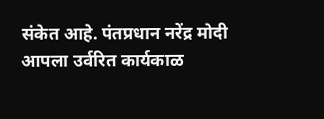संकेत आहे. पंतप्रधान नरेंद्र मोदी आपला उर्वरित कार्यकाळ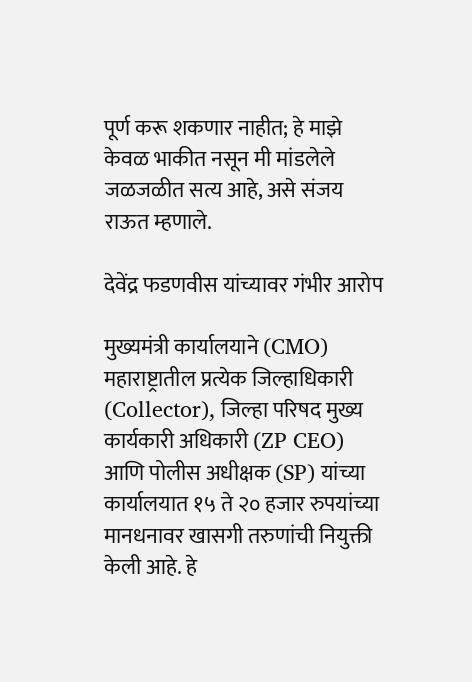पूर्ण करू शकणार नाहीत; हे माझे केवळ भाकीत नसून मी मांडलेले जळजळीत सत्य आहे, असे संजय राऊत म्हणाले.

देवेंद्र फडणवीस यांच्यावर गंभीर आरोप

मुख्यमंत्री कार्यालयाने (CMO) महाराष्ट्रातील प्रत्येक जिल्हाधिकारी (Collector), जिल्हा परिषद मुख्य कार्यकारी अधिकारी (ZP CEO) आणि पोलीस अधीक्षक (SP) यांच्या कार्यालयात १५ ते २० हजार रुपयांच्या मानधनावर खासगी तरुणांची नियुक्ती केली आहे. हे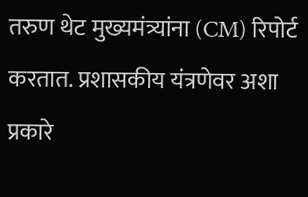तरुण थेट मुख्यमंत्र्यांना (CM) रिपोर्ट करतात. प्रशासकीय यंत्रणेवर अशा प्रकारे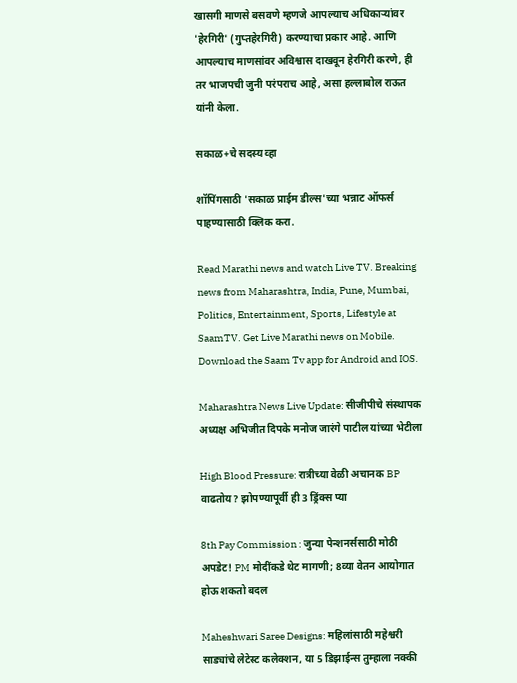खासगी माणसे बसवणे म्हणजे आपल्याच अधिकाऱ्यांवर 'हेरगिरी' (गुप्तहेरगिरी) करण्याचा प्रकार आहे. आणि आपल्याच माणसांवर अविश्वास दाखवून हेरगिरी करणे, ही तर भाजपची जुनी परंपराच आहे, असा हल्लाबोल राऊत यांनी केला.

सकाळ+चे सदस्य व्हा

शॉपिंगसाठी 'सकाळ प्राईम डील्स'च्या भन्नाट ऑफर्स पाहण्यासाठी क्लिक करा.

Read Marathi news and watch Live TV. Breaking news from Maharashtra, India, Pune, Mumbai, Politics, Entertainment, Sports, Lifestyle at SaamTV. Get Live Marathi news on Mobile. Download the Saam Tv app for Android and IOS.

Maharashtra News Live Update: सीजीपीचे संस्थापक अध्यक्ष अभिजीत दिपके मनोज जारंगे पाटील यांच्या भेटीला

High Blood Pressure: रात्रीच्या वेळी अचानक BP वाढतोय? झोपण्यापूर्वी ही 3 ड्रिंक्स प्या

8th Pay Commission : जुन्या पेन्शनर्ससाठी मोठी अपडेट! PM मोदींकडे थेट मागणी; 8व्या वेतन आयोगात होऊ शकतो बदल

Maheshwari Saree Designs: महिलांसाठी महेश्वरी साड्यांचे लेटेस्ट कलेक्शन, या 5 डिझाईन्स तुम्हाला नक्की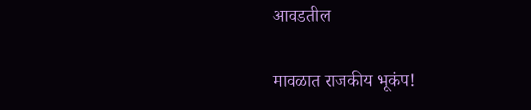आवडतील

मावळात राजकीय भूकंप!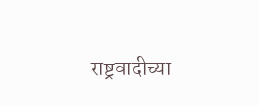राष्ट्रवादीच्या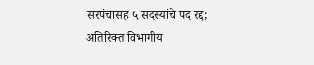सरपंचासह ५ सदस्यांचे पद रद्द; अतिरिक्त विभागीय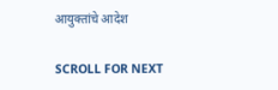आयुक्तांचे आदेश

SCROLL FOR NEXT